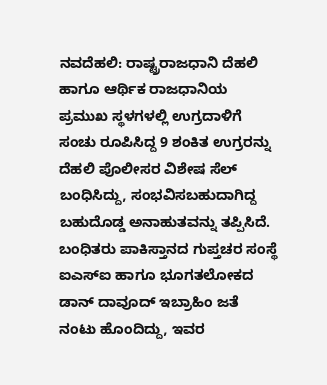ನವದೆಹಲಿ: ರಾಷ್ಟ್ರರಾಜಧಾನಿ ದೆಹಲಿ ಹಾಗೂ ಆರ್ಥಿಕ ರಾಜಧಾನಿಯ ಪ್ರಮುಖ ಸ್ಥಳಗಳಲ್ಲಿ ಉಗ್ರದಾಳಿಗೆ ಸಂಚು ರೂಪಿಸಿದ್ದ 9 ಶಂಕಿತ ಉಗ್ರರನ್ನು ದೆಹಲಿ ಪೊಲೀಸರ ವಿಶೇಷ ಸೆಲ್ ಬಂಧಿಸಿದ್ದು, ಸಂಭವಿಸಬಹುದಾಗಿದ್ದ ಬಹುದೊಡ್ಡ ಅನಾಹುತವನ್ನು ತಪ್ಪಿಸಿದೆ.
ಬಂಧಿತರು ಪಾಕಿಸ್ತಾನದ ಗುಪ್ತಚರ ಸಂಸ್ಥೆ ಐಎಸ್ಐ ಹಾಗೂ ಭೂಗತಲೋಕದ ಡಾನ್ ದಾವೂದ್ ಇಬ್ರಾಹಿಂ ಜತೆ ನಂಟು ಹೊಂದಿದ್ದು, ಇವರ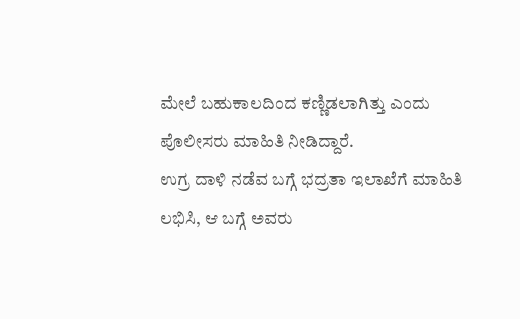ಮೇಲೆ ಬಹುಕಾಲದಿಂದ ಕಣ್ಣಿಡಲಾಗಿತ್ತು ಎಂದು ಪೊಲೀಸರು ಮಾಹಿತಿ ನೀಡಿದ್ದಾರೆ.
ಉಗ್ರ ದಾಳಿ ನಡೆವ ಬಗ್ಗೆ ಭದ್ರತಾ ಇಲಾಖೆಗೆ ಮಾಹಿತಿ ಲಭಿಸಿ, ಆ ಬಗ್ಗೆ ಅವರು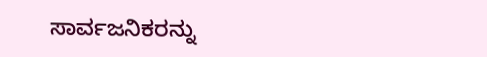ಸಾರ್ವಜನಿಕರನ್ನು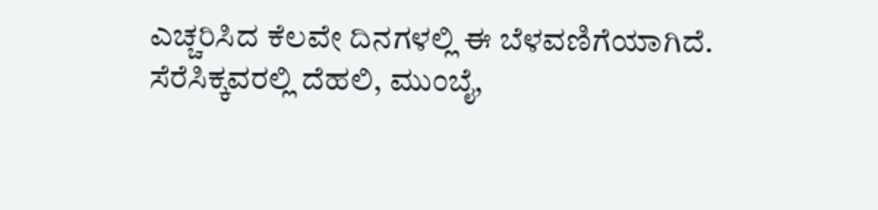ಎಚ್ಚರಿಸಿದ ಕೆಲವೇ ದಿನಗಳಲ್ಲಿ ಈ ಬೆಳವಣಿಗೆಯಾಗಿದೆ.
ಸೆರೆಸಿಕ್ಕವರಲ್ಲಿ ದೆಹಲಿ, ಮುಂಬೈ,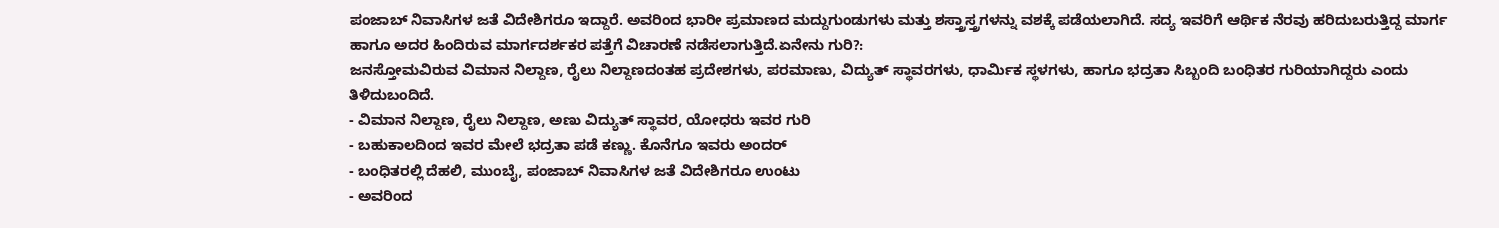ಪಂಜಾಬ್ ನಿವಾಸಿಗಳ ಜತೆ ವಿದೇಶಿಗರೂ ಇದ್ದಾರೆ. ಅವರಿಂದ ಭಾರೀ ಪ್ರಮಾಣದ ಮದ್ದುಗುಂಡುಗಳು ಮತ್ತು ಶಸ್ತ್ರಾಸ್ತ್ರಗಳನ್ನು ವಶಕ್ಕೆ ಪಡೆಯಲಾಗಿದೆ. ಸದ್ಯ ಇವರಿಗೆ ಆರ್ಥಿಕ ನೆರವು ಹರಿದುಬರುತ್ತಿದ್ದ ಮಾರ್ಗ ಹಾಗೂ ಅದರ ಹಿಂದಿರುವ ಮಾರ್ಗದರ್ಶಕರ ಪತ್ತೆಗೆ ವಿಚಾರಣೆ ನಡೆಸಲಾಗುತ್ತಿದೆ.ಏನೇನು ಗುರಿ?:
ಜನಸ್ತೋಮವಿರುವ ವಿಮಾನ ನಿಲ್ದಾಣ, ರೈಲು ನಿಲ್ದಾಣದಂತಹ ಪ್ರದೇಶಗಳು, ಪರಮಾಣು, ವಿದ್ಯುತ್ ಸ್ಥಾವರಗಳು, ಧಾರ್ಮಿಕ ಸ್ಥಳಗಳು, ಹಾಗೂ ಭದ್ರತಾ ಸಿಬ್ಬಂದಿ ಬಂಧಿತರ ಗುರಿಯಾಗಿದ್ದರು ಎಂದು ತಿಳಿದುಬಂದಿದೆ.
- ವಿಮಾನ ನಿಲ್ದಾಣ, ರೈಲು ನಿಲ್ದಾಣ, ಅಣು ವಿದ್ಯುತ್ ಸ್ಥಾವರ, ಯೋಧರು ಇವರ ಗುರಿ
- ಬಹುಕಾಲದಿಂದ ಇವರ ಮೇಲೆ ಭದ್ರತಾ ಪಡೆ ಕಣ್ಣು. ಕೊನೆಗೂ ಇವರು ಅಂದರ್
- ಬಂಧಿತರಲ್ಲಿ ದೆಹಲಿ, ಮುಂಬೈ, ಪಂಜಾಬ್ ನಿವಾಸಿಗಳ ಜತೆ ವಿದೇಶಿಗರೂ ಉಂಟು
- ಅವರಿಂದ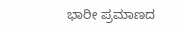ಭಾರೀ ಪ್ರಮಾಣದ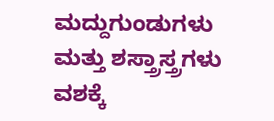ಮದ್ದುಗುಂಡುಗಳು ಮತ್ತು ಶಸ್ತ್ರಾಸ್ತ್ರಗಳು ವಶಕ್ಕೆ